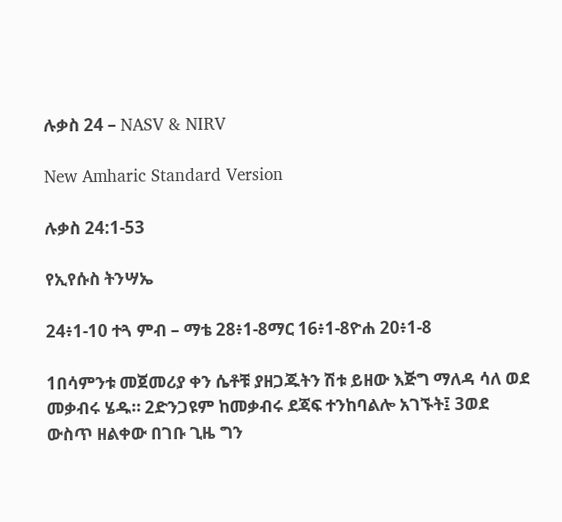ሉቃስ 24 – NASV & NIRV

New Amharic Standard Version

ሉቃስ 24:1-53

የኢየሱስ ትንሣኤ

24፥1-10 ተጓ ምብ – ማቴ 28፥1-8ማር 16፥1-8ዮሐ 20፥1-8

1በሳምንቱ መጀመሪያ ቀን ሴቶቹ ያዘጋጁትን ሽቱ ይዘው እጅግ ማለዳ ሳለ ወደ መቃብሩ ሄዱ። 2ድንጋዩም ከመቃብሩ ደጃፍ ተንከባልሎ አገኙት፤ 3ወደ ውስጥ ዘልቀው በገቡ ጊዜ ግን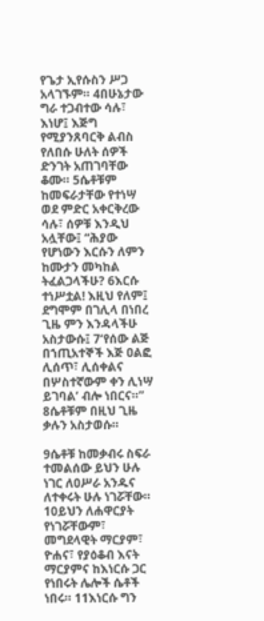የጌታ ኢየሱስን ሥጋ አላገኙም። 4በሁኔታው ግራ ተጋብተው ሳሉ፣ እነሆ፤ እጅግ የሚያንጸባርቅ ልብስ የለበሱ ሁለት ሰዎች ድንገት አጠገባቸው ቆሙ። 5ሴቶቹም ከመፍራታቸው የተነሣ ወደ ምድር አቀርቅረው ሳሉ፣ ሰዎቹ እንዲህ አሏቸው፤ “ሕያው የሆነውን እርሱን ለምን ከሙታን መካከል ትፈልጋላችሁ? 6እርሱ ተነሥቷል! እዚህ የለም፤ ደግሞም በገሊላ በነበረ ጊዜ ምን እንዳላችሁ አስታውሱ፤ 7‘የሰው ልጅ በኀጢአተኞች እጅ ዐልፎ ሊሰጥ፣ ሊሰቀልና በሦስተኛውም ቀን ሊነሣ ይገባል’ ብሎ ነበርና።” 8ሴቶቹም በዚህ ጊዜ ቃሉን አስታወሱ።

9ሴቶቹ ከመቃብሩ ስፍራ ተመልሰው ይህን ሁሉ ነገር ለዐሥራ አንዱና ለተቀሩት ሁሉ ነገሯቸው። 10ይህን ለሐዋርያት የነገሯቸውም፣ መግደላዊት ማርያም፣ ዮሐና፣ የያዕቆብ እናት ማርያምና ከእነርሱ ጋር የነበሩት ሌሎች ሴቶች ነበሩ። 11እነርሱ ግን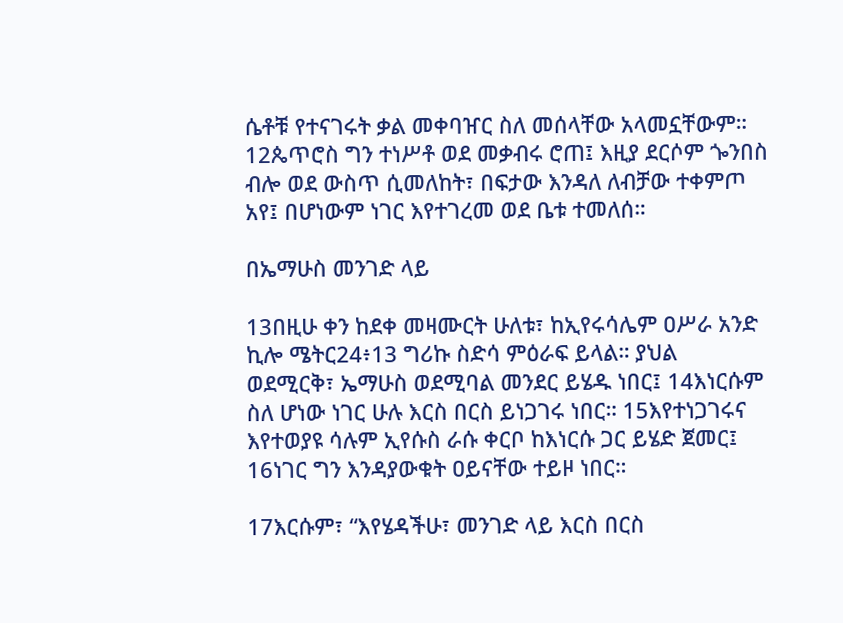ሴቶቹ የተናገሩት ቃል መቀባዠር ስለ መሰላቸው አላመኗቸውም። 12ጴጥሮስ ግን ተነሥቶ ወደ መቃብሩ ሮጠ፤ እዚያ ደርሶም ጐንበስ ብሎ ወደ ውስጥ ሲመለከት፣ በፍታው እንዳለ ለብቻው ተቀምጦ አየ፤ በሆነውም ነገር እየተገረመ ወደ ቤቱ ተመለሰ።

በኤማሁስ መንገድ ላይ

13በዚሁ ቀን ከደቀ መዛሙርት ሁለቱ፣ ከኢየሩሳሌም ዐሥራ አንድ ኪሎ ሜትር24፥13 ግሪኩ ስድሳ ምዕራፍ ይላል። ያህል ወደሚርቅ፣ ኤማሁስ ወደሚባል መንደር ይሄዱ ነበር፤ 14እነርሱም ስለ ሆነው ነገር ሁሉ እርስ በርስ ይነጋገሩ ነበር። 15እየተነጋገሩና እየተወያዩ ሳሉም ኢየሱስ ራሱ ቀርቦ ከእነርሱ ጋር ይሄድ ጀመር፤ 16ነገር ግን እንዳያውቁት ዐይናቸው ተይዞ ነበር።

17እርሱም፣ “እየሄዳችሁ፣ መንገድ ላይ እርስ በርስ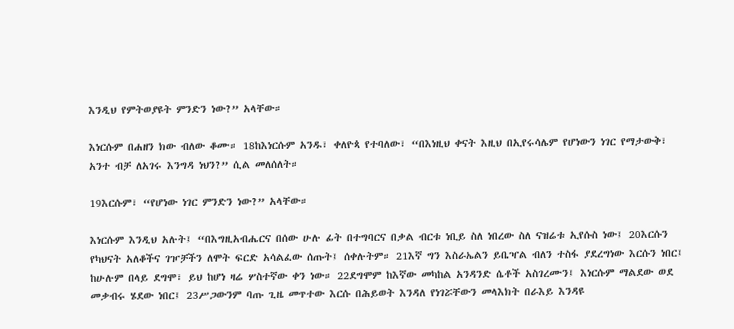እንዲህ የምትወያዩት ምንድን ነው?” አላቸው።

እነርሱም በሐዘን ክው ብለው ቆሙ። 18ከእነርሱም አንዱ፣ ቀለዮጳ የተባለው፣ “በእነዚህ ቀናት እዚህ በኢየሩሳሌም የሆነውን ነገር የማታውቅ፣ አንተ ብቻ ለአገሩ እንግዳ ነህን?” ሲል መለሰለት።

19እርሱም፣ “የሆነው ነገር ምንድን ነው?” አላቸው።

እነርሱም እንዲህ አሉት፤ “በእግዚአብሔርና በሰው ሁሉ ፊት በተግባርና በቃል ብርቱ ነቢይ ስለ ነበረው ስለ ናዝሬቱ ኢየሱስ ነው፤ 20እርሱን የካህናት አለቆችና ገዦቻችን ለሞት ፍርድ አሳልፈው ሰጡት፤ ሰቀሉትም። 21እኛ ግን እስራኤልን ይቤዣል ብለን ተስፋ ያደረግነው እርሱን ነበር፤ ከሁሉም በላይ ደግሞ፣ ይህ ከሆነ ዛሬ ሦስተኛው ቀን ነው። 22ደግሞም ከእኛው መካከል አንዳንድ ሴቶች አስገረሙን፤ እነርሱም ማልደው ወደ መቃብሩ ሄደው ነበር፤ 23ሥጋውንም ባጡ ጊዜ መጥተው እርሱ በሕይወት እንዳለ የነገሯቸውን መላእክት በራእይ እንዳዩ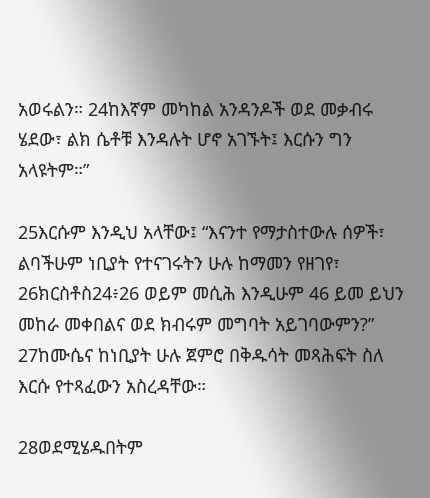አወሩልን። 24ከእኛም መካከል አንዳንዶች ወደ መቃብሩ ሄደው፣ ልክ ሴቶቹ እንዳሉት ሆኖ አገኙት፤ እርሱን ግን አላዩትም።”

25እርሱም እንዲህ አላቸው፤ “እናንተ የማታስተውሉ ሰዎች፣ ልባችሁም ነቢያት የተናገሩትን ሁሉ ከማመን የዘገየ፣ 26ክርስቶስ24፥26 ወይም መሲሕ እንዲሁም 46 ይመ ይህን መከራ መቀበልና ወደ ክብሩም መግባት አይገባውምን?” 27ከሙሴና ከነቢያት ሁሉ ጀምሮ በቅዱሳት መጻሕፍት ስለ እርሱ የተጻፈውን አስረዳቸው።

28ወደሚሄዱበትም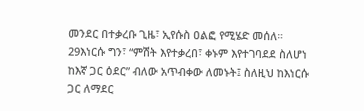መንደር በተቃረቡ ጊዜ፣ ኢየሱስ ዐልፎ የሚሄድ መሰለ። 29እነርሱ ግን፣ “ምሽት እየተቃረበ፣ ቀኑም እየተገባደደ ስለሆነ ከእኛ ጋር ዕደር” ብለው አጥብቀው ለመኑት፤ ስለዚህ ከእነርሱ ጋር ለማደር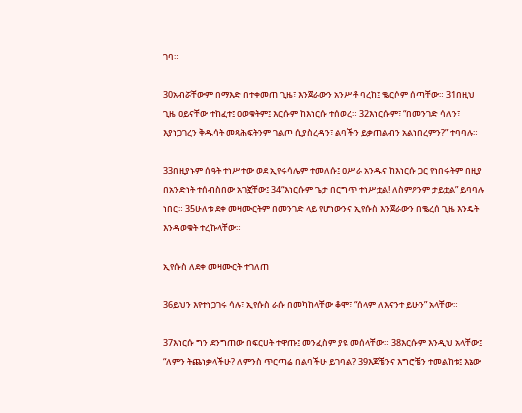ገባ።

30አብሯቸውም በማእድ በተቀመጠ ጊዜ፣ እንጀራውን አንሥቶ ባረከ፤ ቈርሶም ሰጣቸው። 31በዚህ ጊዜ ዐይናቸው ተከፈተ፤ ዐወቁትም፤ እርሱም ከእነርሱ ተሰወረ። 32እነርሱም፣ “በመንገድ ሳለን፣ እያነጋገረን ቅዱሳት መጻሕፍትንም ገልጦ ሲያስረዳን፣ ልባችን ይቃጠልብን አልነበረምን?” ተባባሉ።

33በዚያኑም ሰዓት ተነሥተው ወደ ኢየሩሳሌም ተመለሱ፤ ዐሥራ አንዱና ከእነርሱ ጋር የነበሩትም በዚያ በአንድነት ተሰብስበው አገኟቸው፤ 34“እነርሱም ጌታ በርግጥ ተነሥቷል! ለስምዖንም ታይቷል” ይባባሉ ነበር። 35ሁለቱ ደቀ መዛሙርትም በመንገድ ላይ የሆነውንና ኢየሱስ እንጀራውን በቈረሰ ጊዜ እንዴት እንዳወቁት ተረኩላቸው።

ኢየሱስ ለደቀ መዛሙርት ተገለጠ

36ይህን እየተነጋገሩ ሳሉ፣ ኢየሱስ ራሱ በመካከላቸው ቆሞ፣ “ሰላም ለእናንተ ይሁን” አላቸው።

37እነርሱ ግን ደንግጠው በፍርሀት ተዋጡ፤ መንፈስም ያዩ መሰላቸው። 38እርሱም እንዲህ አላቸው፤ “ለምን ትጨነቃላችሁ? ለምንስ ጥርጣሬ በልባችሁ ይገባል? 39እጆቼንና እግሮቼን ተመልከቱ፤ እኔው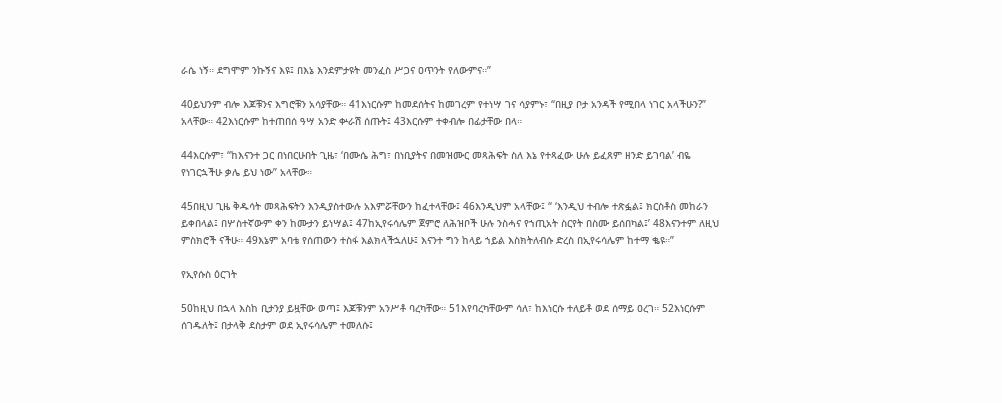ራሴ ነኝ። ደግሞም ንኩኝና እዩ፤ በእኔ እንደምታዩት መንፈስ ሥጋና ዐጥንት የለውምና።”

40ይህንም ብሎ እጆቹንና እግሮቹን አሳያቸው። 41እነርሱም ከመደሰትና ከመገረም የተነሣ ገና ሳያምኑ፣ “በዚያ ቦታ አንዳች የሚበላ ነገር አላችሁን?” አላቸው። 42እነርሱም ከተጠበሰ ዓሣ አንድ ቍራሽ ሰጡት፤ 43እርሱም ተቀብሎ በፊታቸው በላ።

44እርሱም፣ “ከእናንተ ጋር በነበርሁበት ጊዜ፣ ‘በሙሴ ሕግ፣ በነቢያትና በመዝሙር መጻሕፍት ስለ እኔ የተጻፈው ሁሉ ይፈጸም ዘንድ ይገባል’ ብዬ የነገርኋችሁ ቃሌ ይህ ነው” አላቸው።

45በዚህ ጊዜ ቅዱሳት መጻሕፍትን እንዲያስተውሉ አእምሯቸውን ከፈተላቸው፤ 46እንዲህም አላቸው፤ “ ‘እንዲህ ተብሎ ተጽፏል፤ ክርስቶስ መከራን ይቀበላል፤ በሦስተኛውም ቀን ከሙታን ይነሣል፤ 47ከኢየሩሳሌም ጀምሮ ለሕዝቦች ሁሉ ንስሓና የኀጢአት ስርየት በስሙ ይሰበካል፤’ 48እናንተም ለዚህ ምስክሮች ናችሁ። 49እኔም አባቴ የሰጠውን ተስፋ እልክላችኋለሁ፤ እናንተ ግን ከላይ ኀይል እስክትለብሱ ድረስ በኢየሩሳሌም ከተማ ቈዩ።”

የኢየሱስ ዕርገት

50ከዚህ በኋላ እስከ ቢታንያ ይዟቸው ወጣ፤ እጆቹንም አንሥቶ ባረካቸው። 51እየባረካቸውም ሳለ፣ ከእነርሱ ተለይቶ ወደ ሰማይ ዐረገ። 52እነርሱም ሰገዱለት፤ በታላቅ ደስታም ወደ ኢየሩሳሌም ተመለሱ፤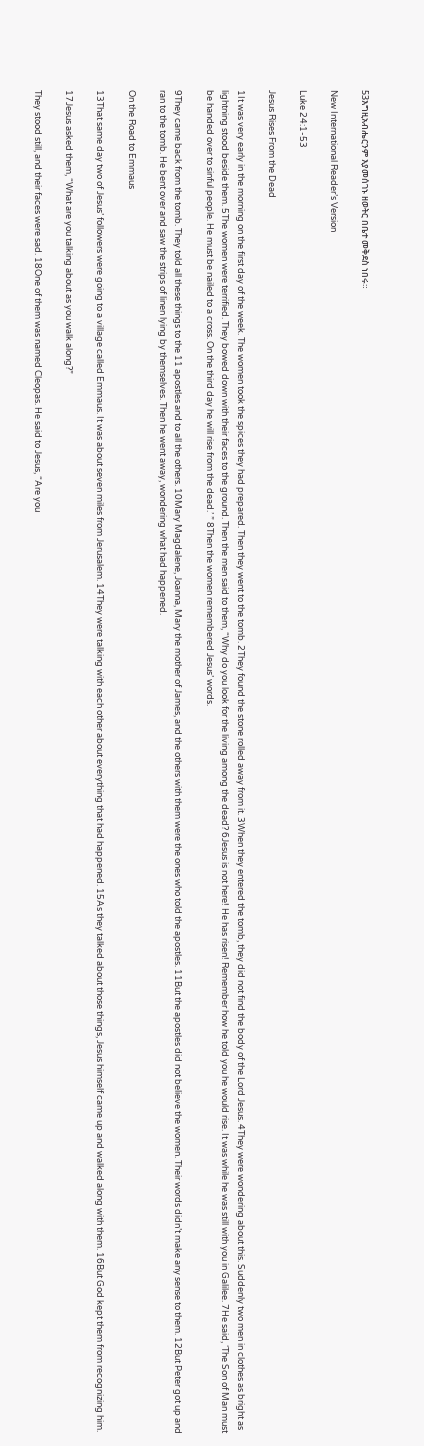53እግዚአብሔርንም እያመሰገኑ ዘወትር በቤተ መቅደስ ነበሩ።

New International Reader’s Version

Luke 24:1-53

Jesus Rises From the Dead

1It was very early in the morning on the first day of the week. The women took the spices they had prepared. Then they went to the tomb. 2They found the stone rolled away from it. 3When they entered the tomb, they did not find the body of the Lord Jesus. 4They were wondering about this. Suddenly two men in clothes as bright as lightning stood beside them. 5The women were terrified. They bowed down with their faces to the ground. Then the men said to them, “Why do you look for the living among the dead? 6Jesus is not here! He has risen! Remember how he told you he would rise. It was while he was still with you in Galilee. 7He said, ‘The Son of Man must be handed over to sinful people. He must be nailed to a cross. On the third day he will rise from the dead.’ ” 8Then the women remembered Jesus’ words.

9They came back from the tomb. They told all these things to the 11 apostles and to all the others. 10Mary Magdalene, Joanna, Mary the mother of James, and the others with them were the ones who told the apostles. 11But the apostles did not believe the women. Their words didn’t make any sense to them. 12But Peter got up and ran to the tomb. He bent over and saw the strips of linen lying by themselves. Then he went away, wondering what had happened.

On the Road to Emmaus

13That same day two of Jesus’ followers were going to a village called Emmaus. It was about seven miles from Jerusalem. 14They were talking with each other about everything that had happened. 15As they talked about those things, Jesus himself came up and walked along with them. 16But God kept them from recognizing him.

17Jesus asked them, “What are you talking about as you walk along?”

They stood still, and their faces were sad. 18One of them was named Cleopas. He said to Jesus, “Are you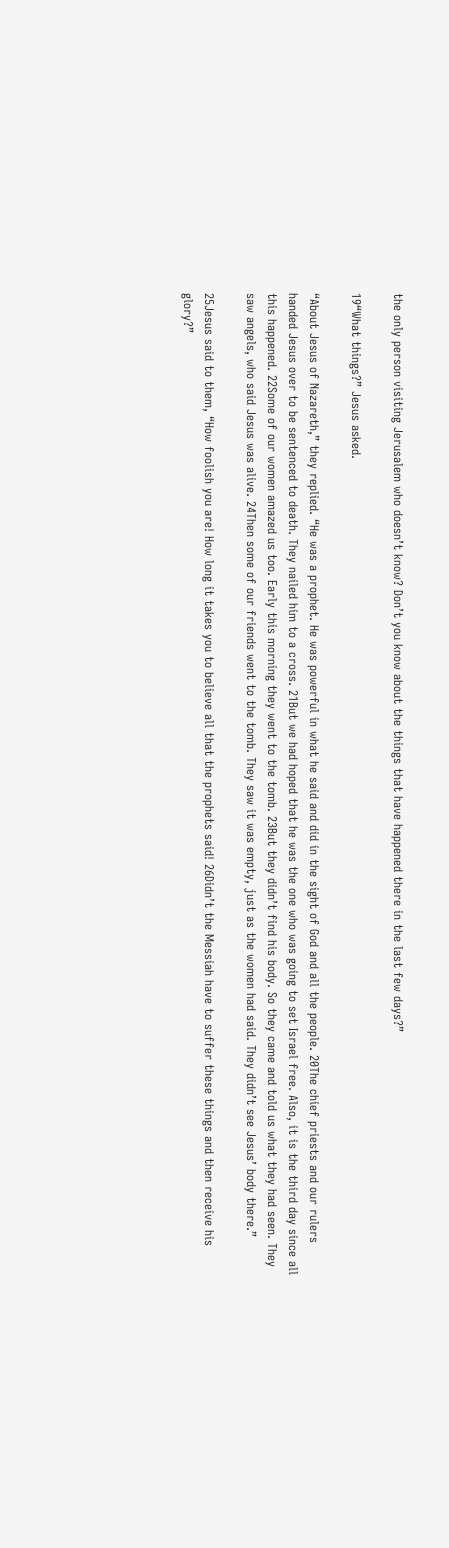the only person visiting Jerusalem who doesn’t know? Don’t you know about the things that have happened there in the last few days?”

19“What things?” Jesus asked.

“About Jesus of Nazareth,” they replied. “He was a prophet. He was powerful in what he said and did in the sight of God and all the people. 20The chief priests and our rulers handed Jesus over to be sentenced to death. They nailed him to a cross. 21But we had hoped that he was the one who was going to set Israel free. Also, it is the third day since all this happened. 22Some of our women amazed us too. Early this morning they went to the tomb. 23But they didn’t find his body. So they came and told us what they had seen. They saw angels, who said Jesus was alive. 24Then some of our friends went to the tomb. They saw it was empty, just as the women had said. They didn’t see Jesus’ body there.”

25Jesus said to them, “How foolish you are! How long it takes you to believe all that the prophets said! 26Didn’t the Messiah have to suffer these things and then receive his glory?”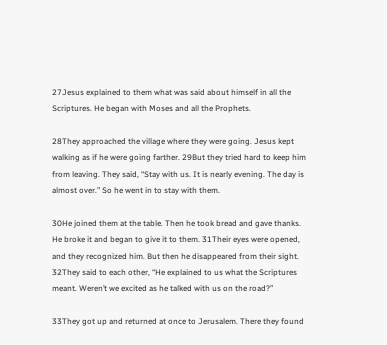27Jesus explained to them what was said about himself in all the Scriptures. He began with Moses and all the Prophets.

28They approached the village where they were going. Jesus kept walking as if he were going farther. 29But they tried hard to keep him from leaving. They said, “Stay with us. It is nearly evening. The day is almost over.” So he went in to stay with them.

30He joined them at the table. Then he took bread and gave thanks. He broke it and began to give it to them. 31Their eyes were opened, and they recognized him. But then he disappeared from their sight. 32They said to each other, “He explained to us what the Scriptures meant. Weren’t we excited as he talked with us on the road?”

33They got up and returned at once to Jerusalem. There they found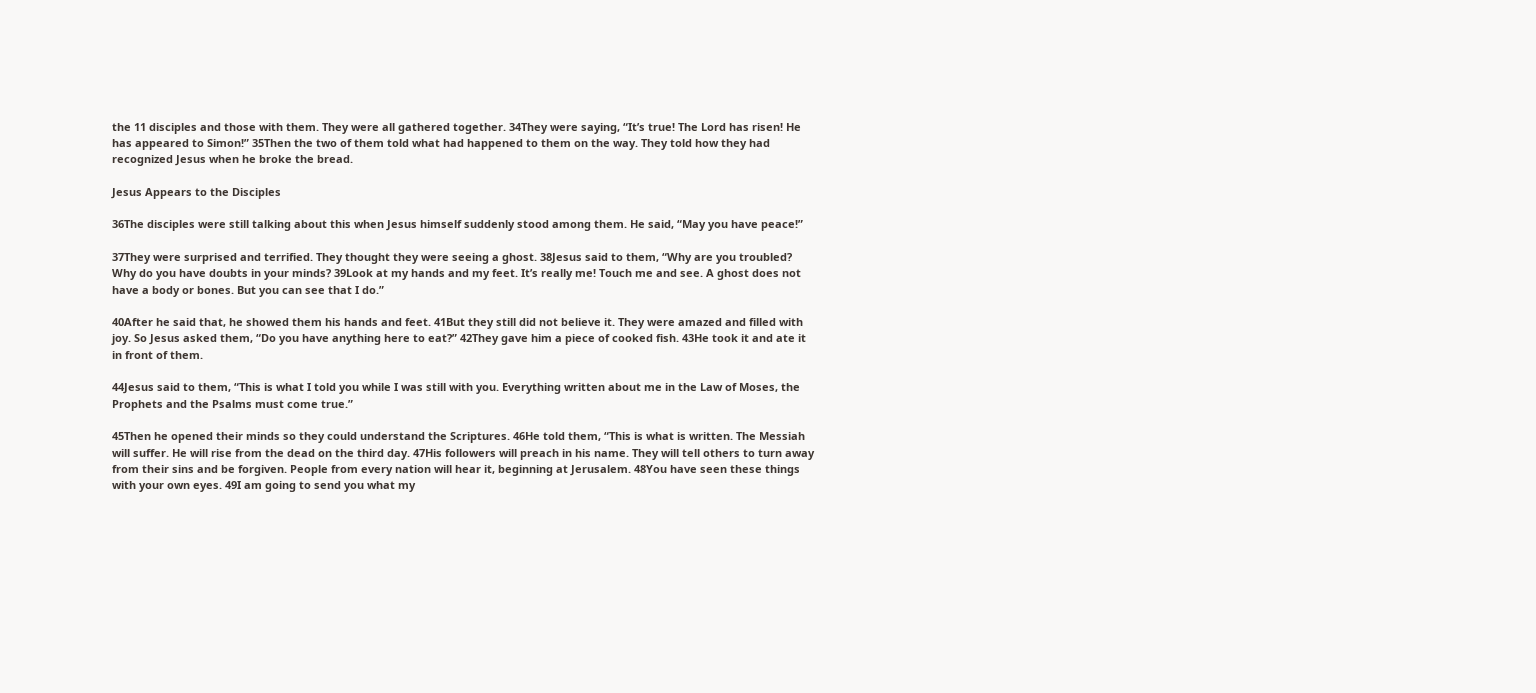the 11 disciples and those with them. They were all gathered together. 34They were saying, “It’s true! The Lord has risen! He has appeared to Simon!” 35Then the two of them told what had happened to them on the way. They told how they had recognized Jesus when he broke the bread.

Jesus Appears to the Disciples

36The disciples were still talking about this when Jesus himself suddenly stood among them. He said, “May you have peace!”

37They were surprised and terrified. They thought they were seeing a ghost. 38Jesus said to them, “Why are you troubled? Why do you have doubts in your minds? 39Look at my hands and my feet. It’s really me! Touch me and see. A ghost does not have a body or bones. But you can see that I do.”

40After he said that, he showed them his hands and feet. 41But they still did not believe it. They were amazed and filled with joy. So Jesus asked them, “Do you have anything here to eat?” 42They gave him a piece of cooked fish. 43He took it and ate it in front of them.

44Jesus said to them, “This is what I told you while I was still with you. Everything written about me in the Law of Moses, the Prophets and the Psalms must come true.”

45Then he opened their minds so they could understand the Scriptures. 46He told them, “This is what is written. The Messiah will suffer. He will rise from the dead on the third day. 47His followers will preach in his name. They will tell others to turn away from their sins and be forgiven. People from every nation will hear it, beginning at Jerusalem. 48You have seen these things with your own eyes. 49I am going to send you what my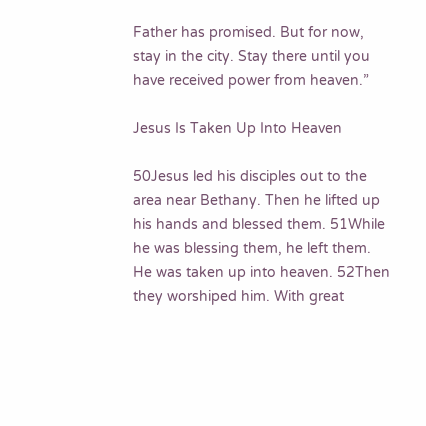Father has promised. But for now, stay in the city. Stay there until you have received power from heaven.”

Jesus Is Taken Up Into Heaven

50Jesus led his disciples out to the area near Bethany. Then he lifted up his hands and blessed them. 51While he was blessing them, he left them. He was taken up into heaven. 52Then they worshiped him. With great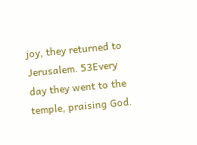joy, they returned to Jerusalem. 53Every day they went to the temple, praising God.